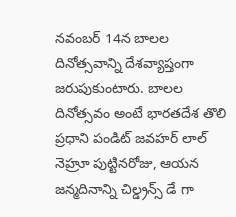నవంబర్ 14న బాలల దినోత్సవాన్ని దేశవ్యాప్తంగా జరుపుకుంటారు. బాలల దినోత్సవం అంటే భారతదేశ తొలి ప్రధాని పండిట్ జవహర్ లాల్ నెహ్రూ పుట్టినరోజు, ఆయన జన్మదినాన్ని చిల్డ్రన్స్ డే గా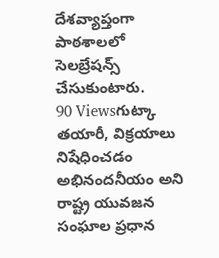దేశవ్యాప్తంగా పాఠశాలలో సెలబ్రేషన్స్ చేసుకుంటారు.
90 Viewsగుట్కా తయారీ, విక్రయాలు నిషేధించడం అభినందనీయం అని రాష్ట్ర యువజన సంఘాల ప్రధాన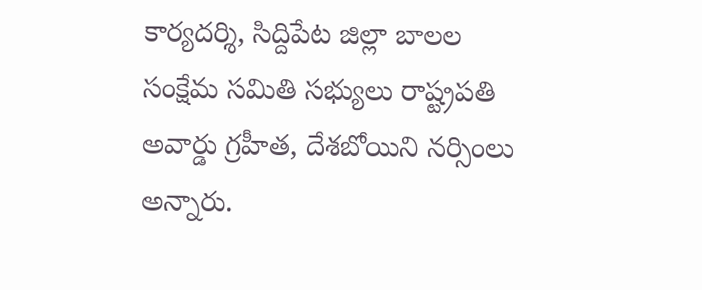కార్యదర్శి, సిద్దిపేట జిల్లా బాలల సంక్షేమ సమితి సభ్యులు రాష్ట్రపతి అవార్డు గ్రహీత, దేశబోయిని నర్సింలు అన్నారు.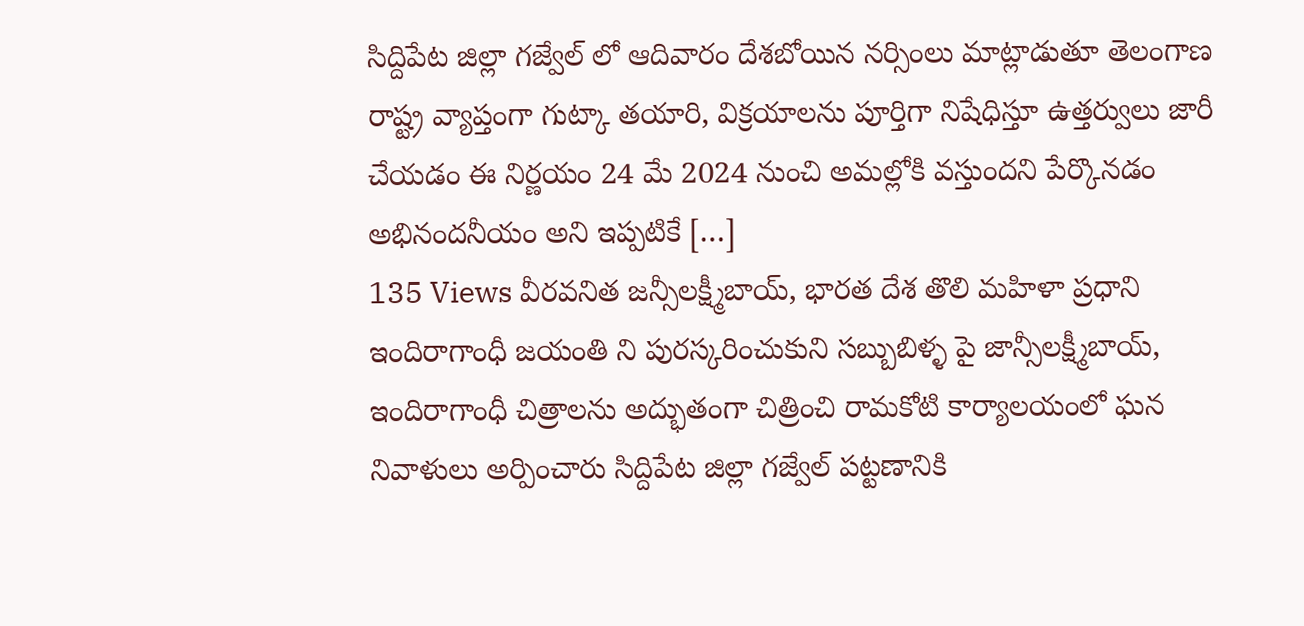సిద్దిపేట జిల్లా గజ్వేల్ లో ఆదివారం దేశబోయిన నర్సింలు మాట్లాడుతూ తెలంగాణ రాష్ట్ర వ్యాప్తంగా గుట్కా తయారి, విక్రయాలను పూర్తిగా నిషేధిస్తూ ఉత్తర్వులు జారీ చేయడం ఈ నిర్ణయం 24 మే 2024 నుంచి అమల్లోకి వస్తుందని పేర్కొనడం అభినందనీయం అని ఇప్పటికే […]
135 Views వీరవనిత జన్సీలక్ష్మీబాయ్, భారత దేశ తొలి మహిళా ప్రధాని ఇందిరాగాంధీ జయంతి ని పురస్కరించుకుని సబ్బుబిళ్ళ పై జాన్సీలక్ష్మీబాయ్, ఇందిరాగాంధీ చిత్రాలను అద్భుతంగా చిత్రించి రామకోటి కార్యాలయంలో ఘన నివాళులు అర్పించారు సిద్దిపేట జిల్లా గజ్వేల్ పట్టణానికి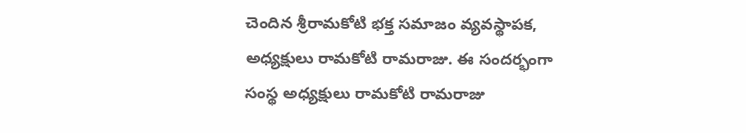చెందిన శ్రీరామకోటి భక్త సమాజం వ్యవస్థాపక, అధ్యక్షులు రామకోటి రామరాజు. ఈ సందర్భంగా సంస్థ అధ్యక్షులు రామకోటి రామరాజు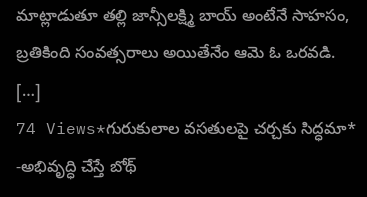మాట్లాడుతూ తల్లి జాన్సీలక్ష్మి బాయ్ అంటేనే సాహసం, బ్రతికింది సంవత్సరాలు అయితేనేం ఆమె ఓ ఒరవడి. […]
74 Views*గురుకులాల వసతులపై చర్చకు సిద్ధమా* -అభివృద్ధి చేస్తే బోథ్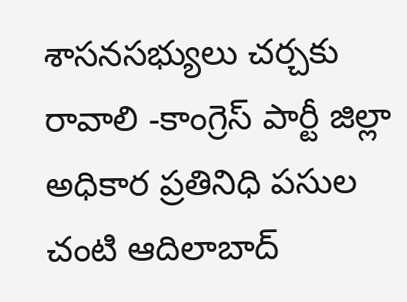శాసనసభ్యులు చర్చకు రావాలి -కాంగ్రెస్ పార్టీ జిల్లా అధికార ప్రతినిధి పసుల చంటి ఆదిలాబాద్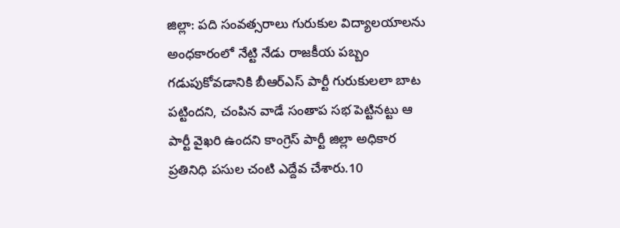జిల్లా: పది సంవత్సరాలు గురుకుల విద్యాలయాలను అంధకారంలో నేట్టి నేడు రాజకీయ పబ్బం గడుపుకోవడానికి బీఆర్ఎస్ పార్టీ గురుకులలా బాట పట్టిందని, చంపిన వాడే సంతాప సభ పెట్టినట్టు ఆ పార్టీ వైఖరి ఉందని కాంగ్రెస్ పార్టీ జిల్లా అధికార ప్రతినిధి పసుల చంటి ఎద్దేవ చేశారు.10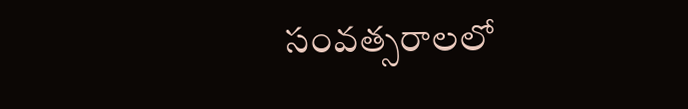సంవత్సరాలలో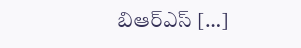బిఆర్ఎస్ […]